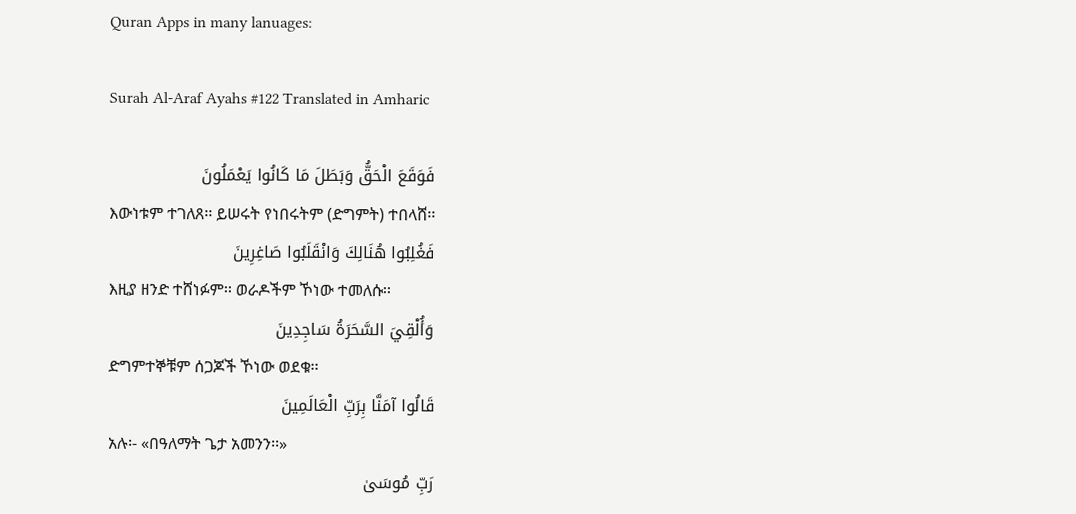Quran Apps in many lanuages:

Surah Al-Araf Ayahs #122 Translated in Amharic

فَوَقَعَ الْحَقُّ وَبَطَلَ مَا كَانُوا يَعْمَلُونَ
እውነቱም ተገለጸ፡፡ ይሠሩት የነበሩትም (ድግምት) ተበላሸ፡፡
فَغُلِبُوا هُنَالِكَ وَانْقَلَبُوا صَاغِرِينَ
እዚያ ዘንድ ተሸነፉም፡፡ ወራዶችም ኾነው ተመለሱ፡፡
وَأُلْقِيَ السَّحَرَةُ سَاجِدِينَ
ድግምተኞቹም ሰጋጆች ኾነው ወደቁ፡፡
قَالُوا آمَنَّا بِرَبِّ الْعَالَمِينَ
አሉ፡- «በዓለማት ጌታ አመንን፡፡»
رَبِّ مُوسَىٰ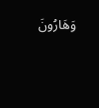وَهَارُونَ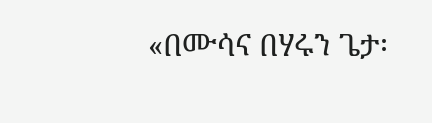«በሙሳና በሃሩን ጌታ፡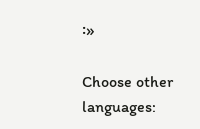፡»

Choose other languages: